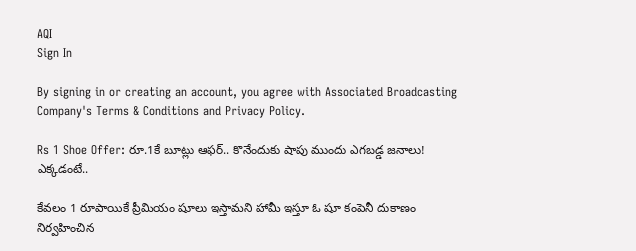AQI
Sign In

By signing in or creating an account, you agree with Associated Broadcasting Company's Terms & Conditions and Privacy Policy.

Rs 1 Shoe Offer: రూ.1కే బూట్లు ఆఫర్.. కొనేందుకు షాపు ముందు ఎగబడ్డ జనాలు! ఎక్కడంటే..

కేవలం 1 రూపాయికే ప్రీమియం షూలు ఇస్తామని హామీ ఇస్తూ ఓ షూ కంపెనీ దుకాణం నిర్వహించిన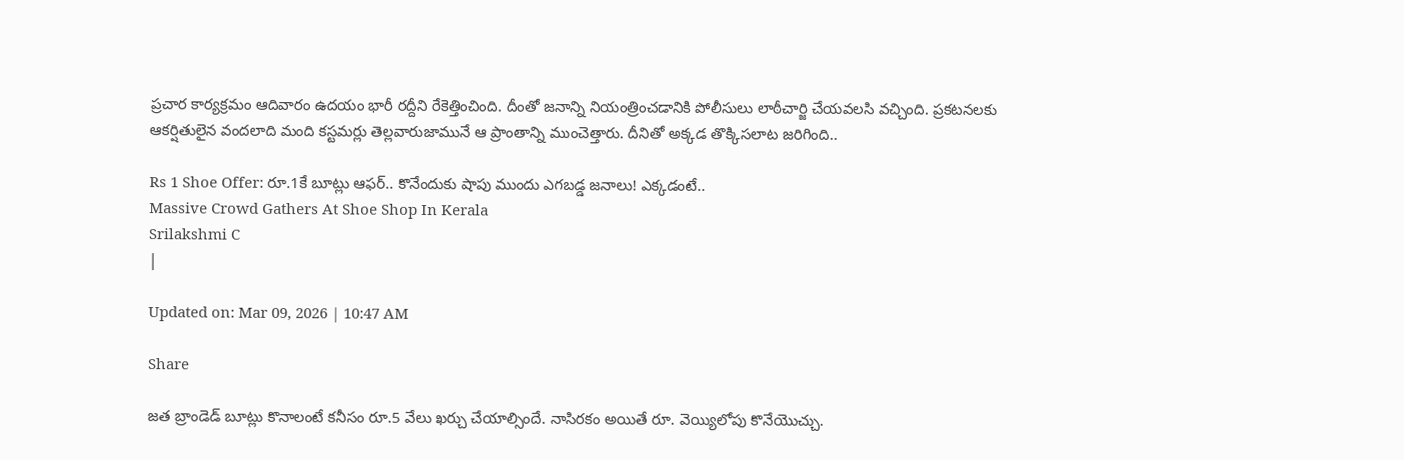ప్రచార కార్యక్రమం ఆదివారం ఉదయం భారీ రద్దీని రేకెత్తించింది. దీంతో జనాన్ని నియంత్రించడానికి పోలీసులు లాఠీచార్జి చేయవలసి వచ్చింది. ప్రకటనలకు ఆకర్షితులైన వందలాది మంది కస్టమర్లు తెల్లవారుజామునే ఆ ప్రాంతాన్ని ముంచెత్తారు. దీనితో అక్కడ తొక్కిసలాట జరిగింది..

Rs 1 Shoe Offer: రూ.1కే బూట్లు ఆఫర్.. కొనేందుకు షాపు ముందు ఎగబడ్డ జనాలు! ఎక్కడంటే..
Massive Crowd Gathers At Shoe Shop In Kerala
Srilakshmi C
|

Updated on: Mar 09, 2026 | 10:47 AM

Share

జత బ్రాండెడ్‌ బూట్లు కొనాలంటే కనీసం రూ.5 వేలు ఖర్చు చేయాల్సిందే. నాసిరకం అయితే రూ. వెయ్యిలోపు కొనేయొచ్చు.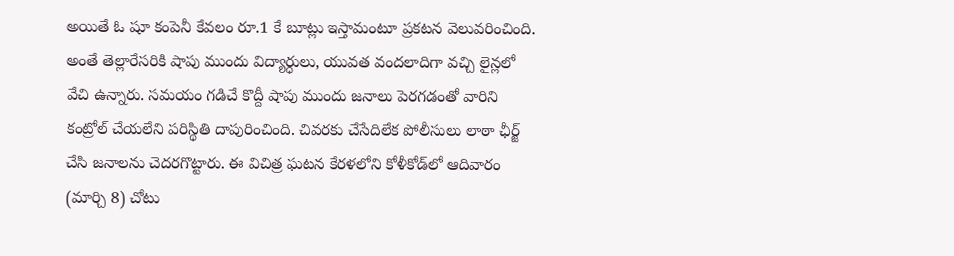అయితే ఓ షూ కంపెనీ కేవలం రూ.1 కే బూట్లు ఇస్తామంటూ ప్రకటన వెలువరించింది. అంతే తెల్లారేసరికి షాపు ముందు విద్యార్ధులు, యువత వందలాదిగా వచ్చి లైన్లలో వేచి ఉన్నారు. సమయం గడిచే కొద్దీ షాపు ముందు జనాలు పెరగడంతో వారిని కంట్రోల్ చేయలేని పరిస్థితి దాపురించింది. చివరకు చేసేదిలేక పోలీసులు లాఠా ఛీర్జ్‌ చేసి జనాలను చెదరగొట్టారు. ఈ విచిత్ర ఘటన కేరళలోని కోళీకోడ్‌లో ఆదివారం (మార్చి 8) చోటు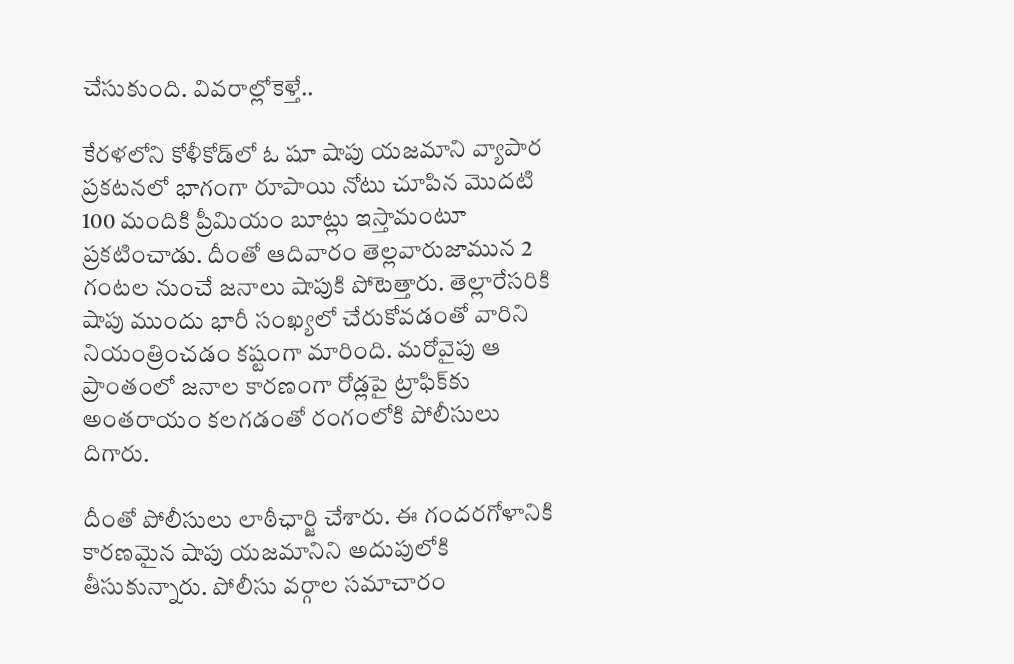చేసుకుంది. వివరాల్లోకెళ్తే..

కేరళలోని కోళీకోడ్‌లో ఓ షూ షాపు యజమాని వ్యాపార ప్రకటనలో భాగంగా రూపాయి నోటు చూపిన మొదటి 100 మందికి ప్రీమియం బూట్లు ఇస్తామంటూ ప్రకటించాడు. దీంతో ఆదివారం తెల్లవారుజామున 2 గంటల నుంచే జనాలు షాపుకి పోటెత్తారు. తెల్లారేసరికి షాపు ముందు భారీ సంఖ్యలో చేరుకోవడంతో వారిని నియంత్రించడం కష్టంగా మారింది. మరోవైపు ఆ ప్రాంతంలో జనాల కారణంగా రోడ్లపై ట్రాఫిక్‌కు అంతరాయం కలగడంతో రంగంలోకి పోలీసులు దిగారు.

దీంతో పోలీసులు లాఠీఛార్జి చేశారు. ఈ గందరగోళానికి కారణమైన షాపు యజమానిని అదుపులోకి తీసుకున్నారు. పోలీసు వర్గాల సమాచారం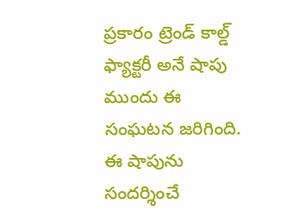ప్రకారం ట్రెండ్ కాల్డ్‌ ఫ్యాక్టరీ అనే షాపు ముందు ఈ సంఘటన జరిగింది. ఈ షాపును సందర్శించే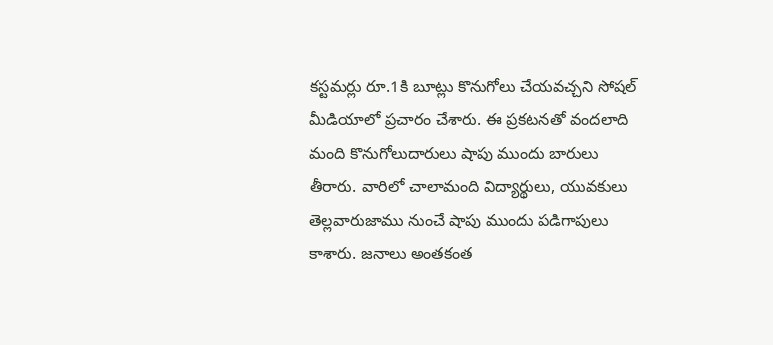కస్టమర్లు రూ.1కి బూట్లు కొనుగోలు చేయవచ్చని సోషల్ మీడియాలో ప్రచారం చేశారు. ఈ ప్రకటనతో వందలాది మంది కొనుగోలుదారులు షాపు ముందు బారులు తీరారు. వారిలో చాలామంది విద్యార్థులు, యువకులు తెల్లవారుజాము నుంచే షాపు ముందు పడిగాపులు కాశారు. జనాలు అంతకంత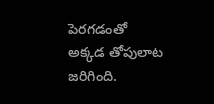పెరగడంతో అక్కడ తోపులాట జరిగింది.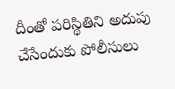దీంతో పరిస్థితిని అదుపు చేసేందుకు పోలీసులు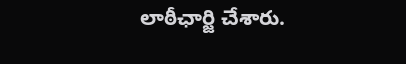లాఠీఛార్జి చేశారు.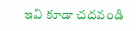ఇవి కూడా చదవండి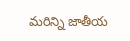మరిన్ని జాతీయ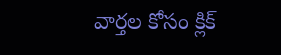వార్తల కోసం క్లిక్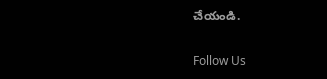చేయండి.

Follow Us